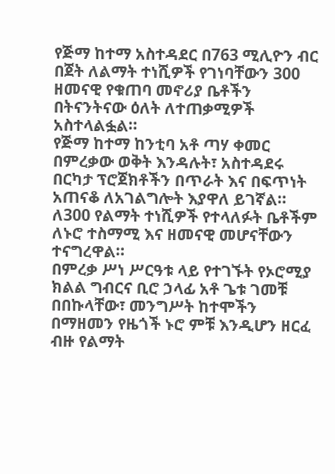የጅማ ከተማ አስተዳደር በ763 ሚሊዮን ብር በጀት ለልማት ተነሺዎች የገነባቸውን 300 ዘመናዊ የቁጠባ መኖሪያ ቤቶችን በትናንትናው ዕለት ለተጠቃሚዎች አስተላልፏል።
የጅማ ከተማ ከንቲባ አቶ ጣሃ ቀመር በምረቃው ወቅት እንዳሉት፣ አስተዳደሩ በርካታ ፕሮጀክቶችን በጥራት እና በፍጥነት አጠናቆ ለአገልግሎት እያዋለ ይገኛል።
ለ300 የልማት ተነሺዎች የተላለፉት ቤቶችም ለኑሮ ተስማሚ እና ዘመናዊ መሆናቸውን ተናግረዋል።
በምረቃ ሥነ ሥርዓቱ ላይ የተገኙት የኦሮሚያ ክልል ግብርና ቢሮ ኃላፊ አቶ ጌቱ ገመቹ በበኩላቸው፣ መንግሥት ከተሞችን በማዘመን የዜጎች ኑሮ ምቹ እንዲሆን ዘርፈ ብዙ የልማት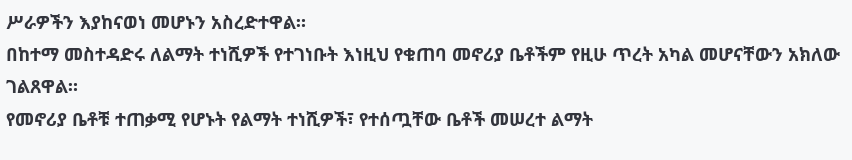ሥራዎችን እያከናወነ መሆኑን አስረድተዋል።
በከተማ መስተዳድሩ ለልማት ተነሺዎች የተገነቡት እነዚህ የቁጠባ መኖሪያ ቤቶችም የዚሁ ጥረት አካል መሆናቸውን አክለው ገልጸዋል።
የመኖሪያ ቤቶቹ ተጠቃሚ የሆኑት የልማት ተነሺዎች፣ የተሰጧቸው ቤቶች መሠረተ ልማት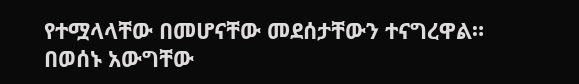የተሟላላቸው በመሆናቸው መደሰታቸውን ተናግረዋል።
በወሰኑ አውግቸው